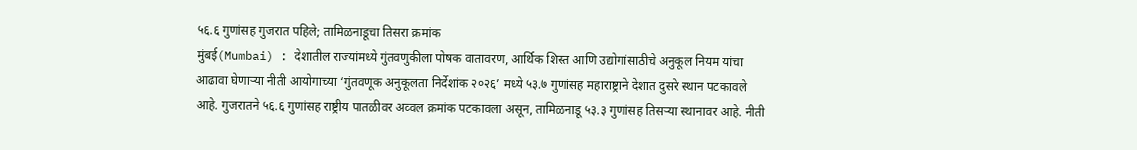५६.६ गुणांसह गुजरात पहिले; तामिळनाडूचा तिसरा क्रमांक
मुंबई(Mumbai) : देशातील राज्यांमध्ये गुंतवणुकीला पोषक वातावरण, आर्थिक शिस्त आणि उद्योगांसाठीचे अनुकूल नियम यांचा आढावा घेणाऱ्या नीती आयोगाच्या ‘गुंतवणूक अनुकूलता निर्देशांक २०२६’ मध्ये ५३.७ गुणांसह महाराष्ट्राने देशात दुसरे स्थान पटकावले आहे. गुजरातने ५६.६ गुणांसह राष्ट्रीय पातळीवर अव्वल क्रमांक पटकावला असून, तामिळनाडू ५३.३ गुणांसह तिसऱ्या स्थानावर आहे. नीती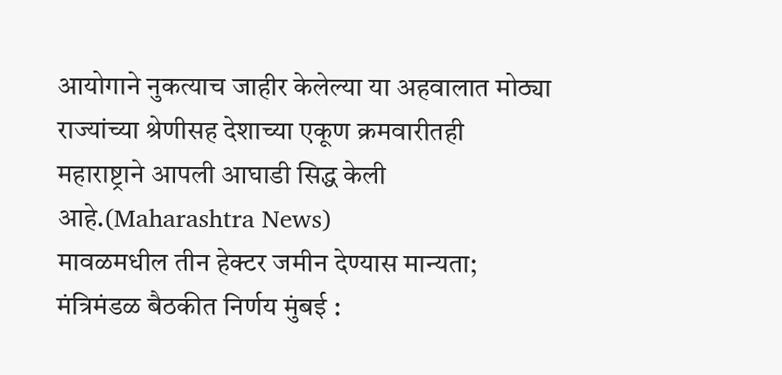आयोगाने नुकत्याच जाहीर केलेल्या या अहवालात मोठ्या राज्यांच्या श्रेणीसह देशाच्या एकूण क्रमवारीतही महाराष्ट्राने आपली आघाडी सिद्ध केली आहे.(Maharashtra News)
मावळमधील तीन हेक्टर जमीन देण्यास मान्यता; मंत्रिमंडळ बैठकीत निर्णय मुंबई :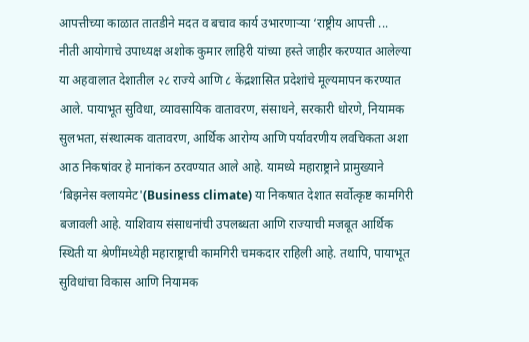आपत्तीच्या काळात तातडीने मदत व बचाव कार्य उभारणाऱ्या ‘राष्ट्रीय आपत्ती ...
नीती आयोगाचे उपाध्यक्ष अशोक कुमार लाहिरी यांच्या हस्ते जाहीर करण्यात आलेल्या या अहवालात देशातील २८ राज्ये आणि ८ केंद्रशासित प्रदेशांचे मूल्यमापन करण्यात आले. पायाभूत सुविधा, व्यावसायिक वातावरण, संसाधने, सरकारी धोरणे, नियामक सुलभता, संस्थात्मक वातावरण, आर्थिक आरोग्य आणि पर्यावरणीय लवचिकता अशा आठ निकषांवर हे मानांकन ठरवण्यात आले आहे. यामध्ये महाराष्ट्राने प्रामुख्याने ‘बिझनेस क्लायमेट'(Business climate) या निकषात देशात सर्वोत्कृष्ट कामगिरी बजावली आहे. याशिवाय संसाधनांची उपलब्धता आणि राज्याची मजबूत आर्थिक स्थिती या श्रेणींमध्येही महाराष्ट्राची कामगिरी चमकदार राहिली आहे. तथापि, पायाभूत सुविधांचा विकास आणि नियामक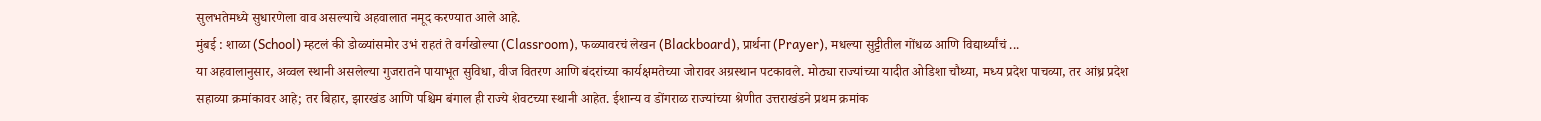सुलभतेमध्ये सुधारणेला वाव असल्याचे अहवालात नमूद करण्यात आले आहे.
मुंबई : शाळा (School) म्हटलं की डोळ्यांसमोर उभं राहतं ते वर्गखोल्या (Classroom), फळ्यावरचं लेखन (Blackboard), प्रार्थना (Prayer), मधल्या सुट्टीतील गोंधळ आणि विद्यार्थ्यांचं ...
या अहवालानुसार, अव्वल स्थानी असलेल्या गुजरातने पायाभूत सुविधा, वीज वितरण आणि बंदरांच्या कार्यक्षमतेच्या जोरावर अग्रस्थान पटकावले. मोठ्या राज्यांच्या यादीत ओडिशा चौथ्या, मध्य प्रदेश पाचव्या, तर आंध्र प्रदेश सहाव्या क्रमांकावर आहे; तर बिहार, झारखंड आणि पश्चिम बंगाल ही राज्ये शेवटच्या स्थानी आहेत. ईशान्य व डोंगराळ राज्यांच्या श्रेणीत उत्तराखंडने प्रथम क्रमांक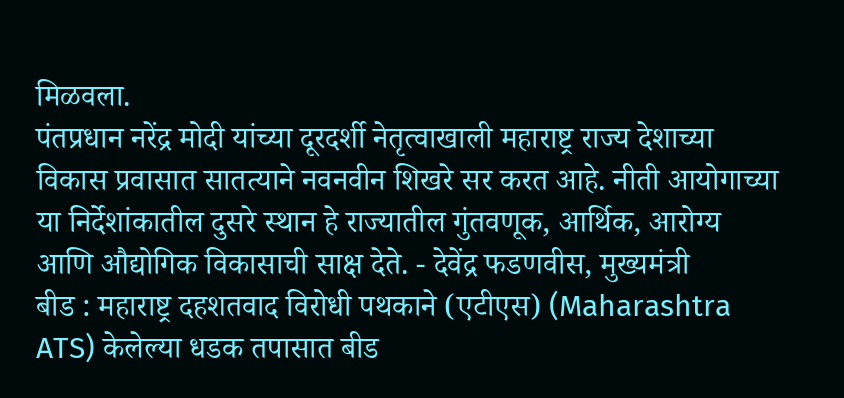मिळवला.
पंतप्रधान नरेंद्र मोदी यांच्या दूरदर्शी नेतृत्वाखाली महाराष्ट्र राज्य देशाच्या विकास प्रवासात सातत्याने नवनवीन शिखरे सर करत आहे. नीती आयोगाच्या या निर्देशांकातील दुसरे स्थान हे राज्यातील गुंतवणूक, आर्थिक, आरोग्य आणि औद्योगिक विकासाची साक्ष देते. - देवेंद्र फडणवीस, मुख्यमंत्री
बीड : महाराष्ट्र दहशतवाद विरोधी पथकाने (एटीएस) (Maharashtra ATS) केलेल्या धडक तपासात बीड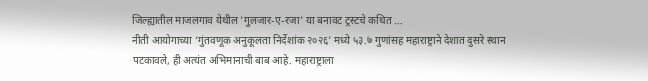जिल्ह्यातील माजलगाव येथील 'गुलजार-ए-रजा' या बनावट ट्रस्टचे कथित ...
नीती आयोगाच्या ‘गुंतवणूक अनुकूलता निर्देशांक २०२६’ मध्ये ५३.७ गुणांसह महाराष्ट्राने देशात दुसरे स्थान पटकावले, ही अत्यंत अभिमानाची बाब आहे. महाराष्ट्राला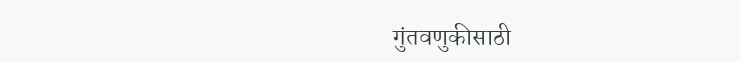गुंतवणुकीसाठी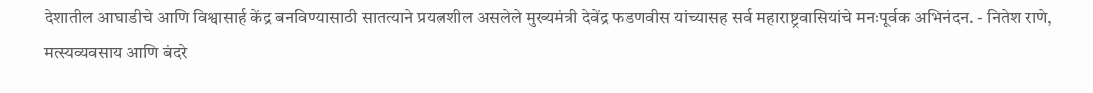देशातील आघाडीचे आणि विश्वासार्ह केंद्र बनविण्यासाठी सातत्याने प्रयत्नशील असलेले मुख्यमंत्री देवेंद्र फडणवीस यांच्यासह सर्व महाराष्ट्रवासियांचे मनःपूर्वक अभिनंदन. - नितेश राणे, मत्स्यव्यवसाय आणि बंदरे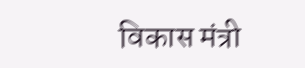विकास मंत्री